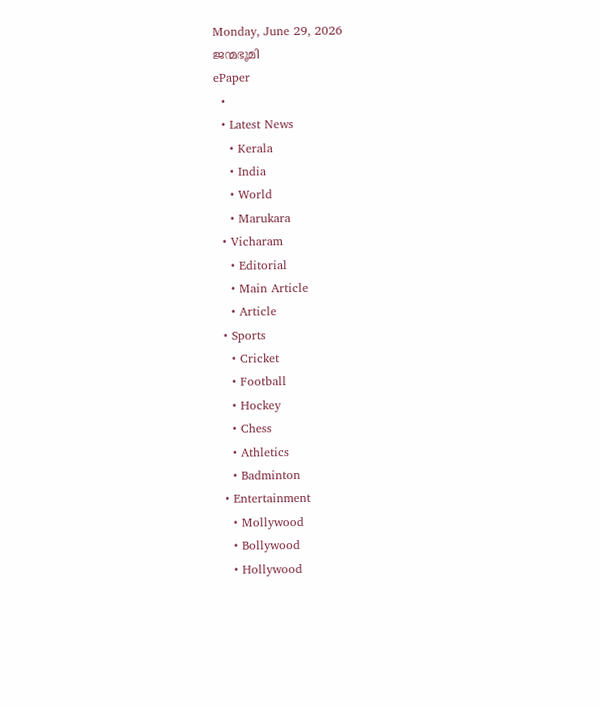Monday, June 29, 2026
ജന്മഭൂമി
ePaper
  •
  • Latest News
    • Kerala
    • India
    • World
    • Marukara
  • Vicharam
    • Editorial
    • Main Article
    • Article
  • Sports
    • Cricket
    • Football
    • Hockey
    • Chess
    • Athletics
    • Badminton
  • Entertainment
    • Mollywood
    • Bollywood
    • Hollywood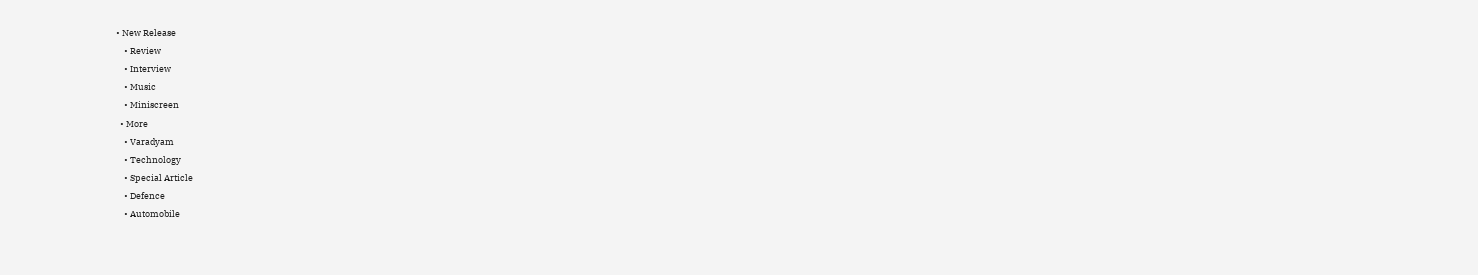• New Release
    • Review
    • Interview
    • Music
    • Miniscreen
  • More
    • Varadyam
    • Technology
    • Special Article
    • Defence
    • Automobile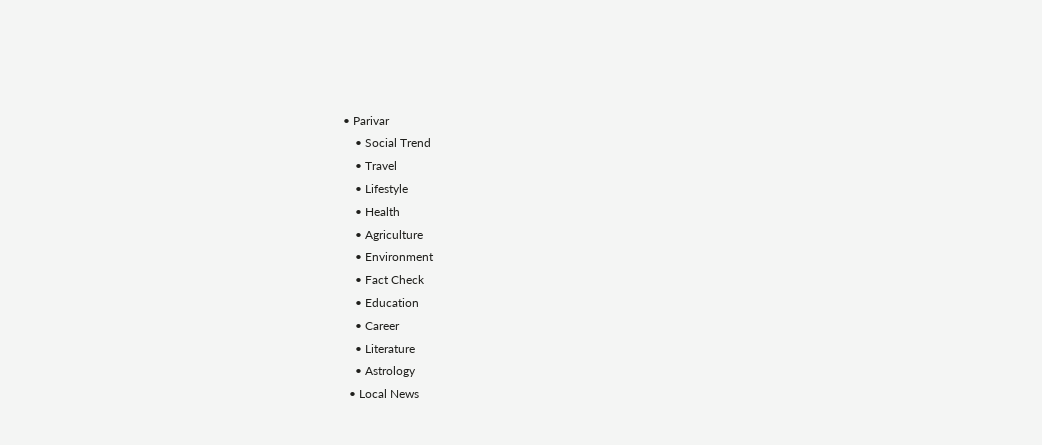• Parivar
    • Social Trend
    • Travel
    • Lifestyle
    • Health
    • Agriculture
    • Environment
    • Fact Check
    • Education
    • Career
    • Literature
    • Astrology
  • Local News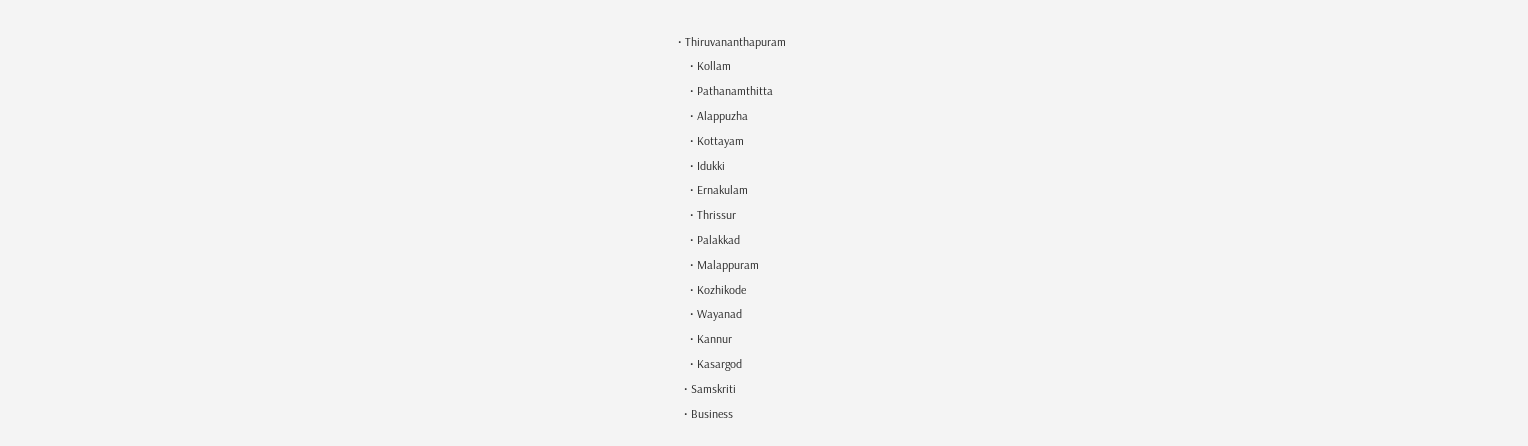• Thiruvananthapuram
    • Kollam
    • Pathanamthitta
    • Alappuzha
    • Kottayam
    • Idukki
    • Ernakulam
    • Thrissur
    • Palakkad
    • Malappuram
    • Kozhikode
    • Wayanad
    • Kannur
    • Kasargod
  • Samskriti
  • Business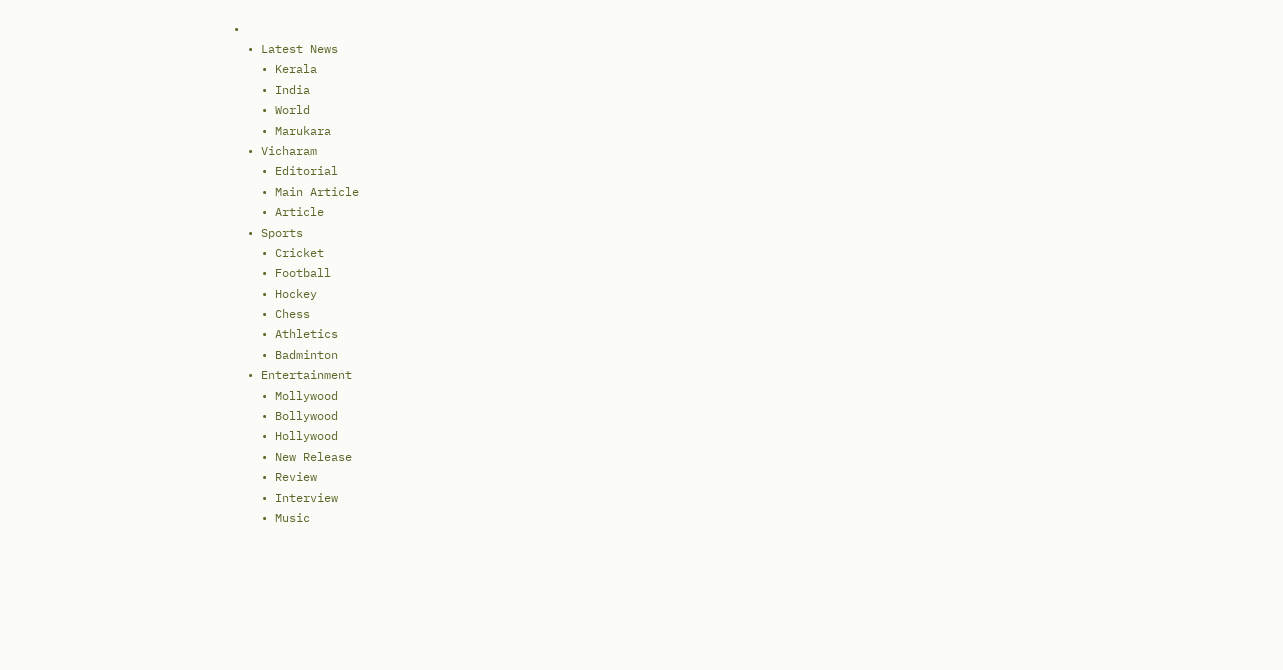•
  • Latest News
    • Kerala
    • India
    • World
    • Marukara
  • Vicharam
    • Editorial
    • Main Article
    • Article
  • Sports
    • Cricket
    • Football
    • Hockey
    • Chess
    • Athletics
    • Badminton
  • Entertainment
    • Mollywood
    • Bollywood
    • Hollywood
    • New Release
    • Review
    • Interview
    • Music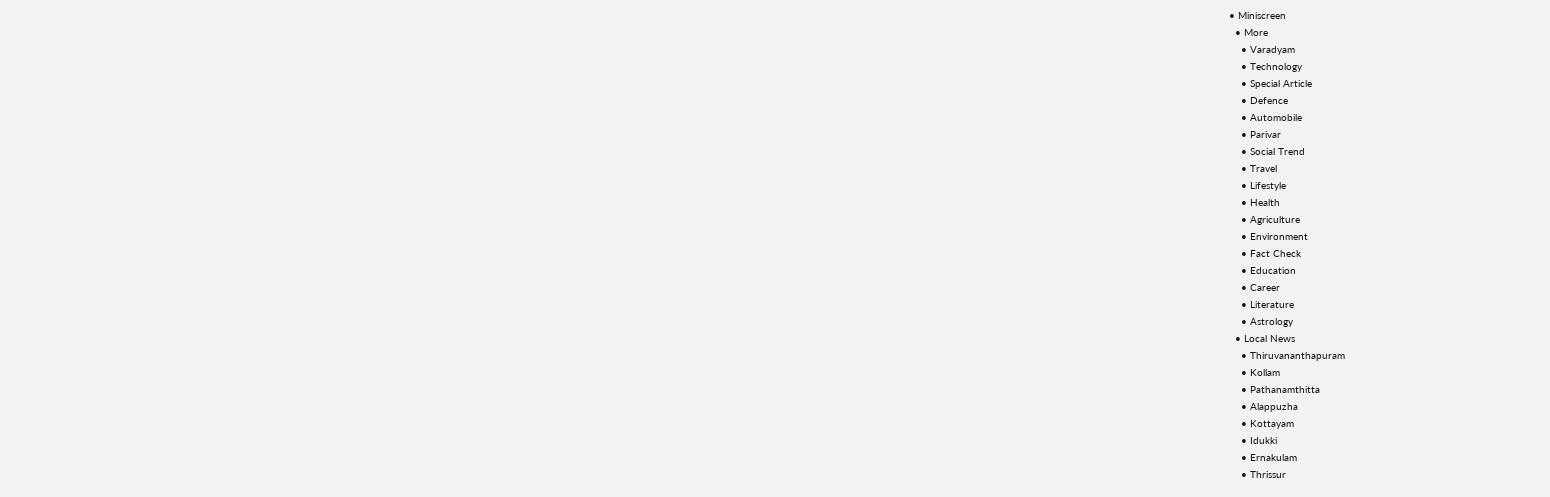• Miniscreen
  • More
    • Varadyam
    • Technology
    • Special Article
    • Defence
    • Automobile
    • Parivar
    • Social Trend
    • Travel
    • Lifestyle
    • Health
    • Agriculture
    • Environment
    • Fact Check
    • Education
    • Career
    • Literature
    • Astrology
  • Local News
    • Thiruvananthapuram
    • Kollam
    • Pathanamthitta
    • Alappuzha
    • Kottayam
    • Idukki
    • Ernakulam
    • Thrissur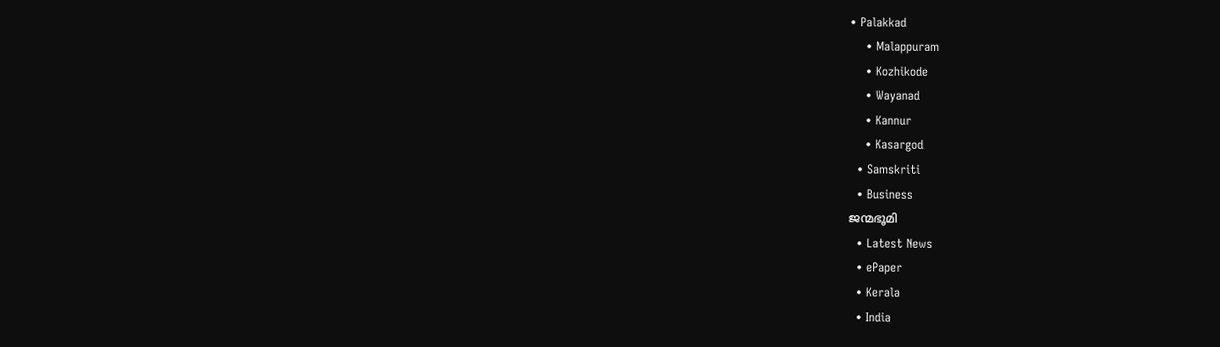• Palakkad
    • Malappuram
    • Kozhikode
    • Wayanad
    • Kannur
    • Kasargod
  • Samskriti
  • Business
ജന്മഭൂമി
  • Latest News
  • ePaper
  • Kerala
  • India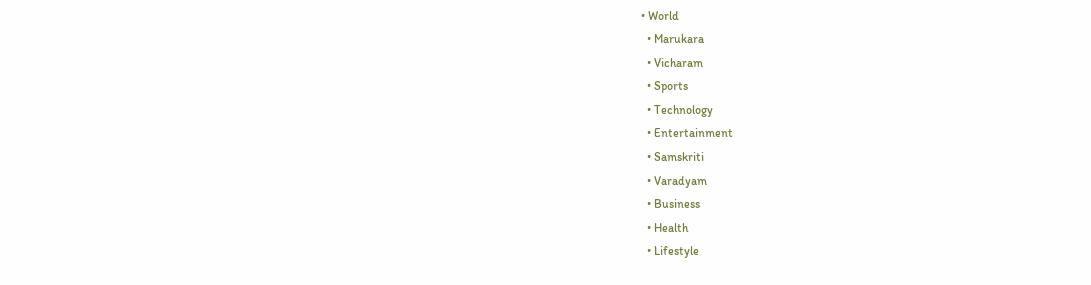• World
  • Marukara
  • Vicharam
  • Sports
  • Technology
  • Entertainment
  • Samskriti
  • Varadyam
  • Business
  • Health
  • Lifestyle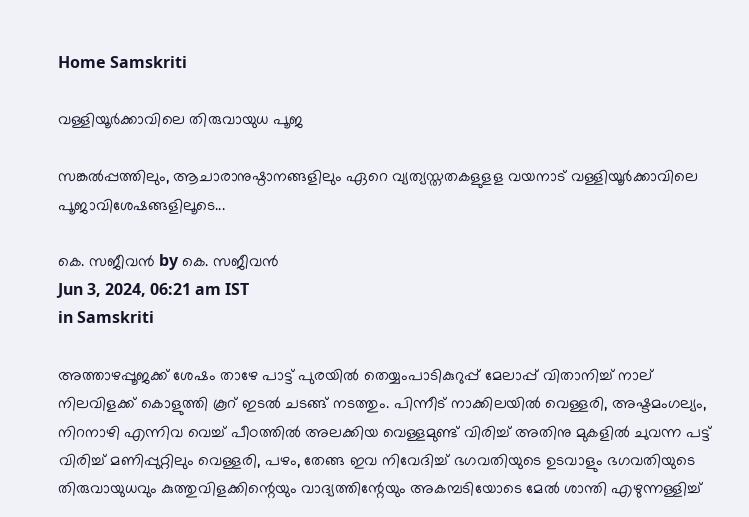Home Samskriti

വള്ളിയൂര്‍ക്കാവിലെ തിരുവായുധ പൂജ

സങ്കല്‍പ്പത്തിലും, ആചാരാനുഷ്ഠാനങ്ങളിലും ഏറെ വ്യത്യസ്തതകളുളള വയനാട് വള്ളിയൂര്‍ക്കാവിലെ പൂജാവിശേഷങ്ങളിലൂടെ...

കെ. സജീവന്‍ by കെ. സജീവന്‍
Jun 3, 2024, 06:21 am IST
in Samskriti

അത്താഴപ്പൂജക്ക് ശേഷം താഴേ പാട്ട് പുരയില്‍ തെയ്യംപാടികുറുപ്പ് മേലാപ്പ് വിതാനിച്ച് നാല് നിലവിളക്ക് കൊളുത്തി കൂറ് ഇടല്‍ ചടങ്ങ് നടത്തും. പിന്നീട് നാക്കിലയില്‍ വെള്ളരി, അഷ്ടമംഗല്യം, നിറനാഴി എന്നിവ വെച്ച് പീഠത്തില്‍ അലക്കിയ വെള്ളമുണ്ട് വിരിച്ച് അതിനു മുകളില്‍ ചുവന്ന പട്ട് വിരിച്ച് മണിപ്പുറ്റിലും വെള്ളരി, പഴം, തേങ്ങ ഇവ നിവേദിച്ച് ഭഗവതിയുടെ ഉടവാളും ഭഗവതിയുടെ തിരുവായുധവും കുത്തുവിളക്കിന്റെയും വാദ്യത്തിന്റേയും അകമ്പടിയോടെ മേല്‍ ശാന്തി എഴുന്നള്ളിച്ച്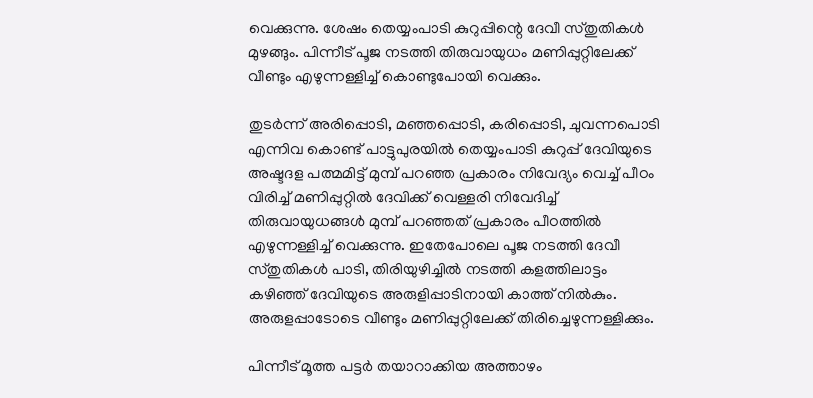വെക്കുന്നു. ശേഷം തെയ്യംപാടി കുറുപ്പിന്റെ ദേവീ സ്തുതികള്‍ മുഴങ്ങും. പിന്നീട് പൂജ നടത്തി തിരുവായുധം മണിപ്പുറ്റിലേക്ക് വീണ്ടും എഴുന്നള്ളിച്ച് കൊണ്ടുപോയി വെക്കും.

തുടര്‍ന്ന് അരിപ്പൊടി, മഞ്ഞപ്പൊടി, കരിപ്പൊടി, ചുവന്നപൊടി എന്നിവ കൊണ്ട് പാട്ടുപുരയില്‍ തെയ്യംപാടി കുറുപ്പ് ദേവിയുടെ അഷ്ടദള പത്മമിട്ട് മുമ്പ് പറഞ്ഞ പ്രകാരം നിവേദ്യം വെച്ച് പീഠം വിരിച്ച് മണിപ്പുറ്റില്‍ ദേവിക്ക് വെള്ളരി നിവേദിച്ച് തിരുവായുധങ്ങള്‍ മുമ്പ് പറഞ്ഞത് പ്രകാരം പീഠത്തില്‍ എഴുന്നള്ളിച്ച് വെക്കുന്നു. ഇതേപോലെ പൂജ നടത്തി ദേവീ സ്തുതികള്‍ പാടി, തിരിയുഴിച്ചില്‍ നടത്തി കളത്തിലാട്ടം കഴിഞ്ഞ് ദേവിയുടെ അരുളിപ്പാടിനായി കാത്ത് നില്‍കും. അരുളപ്പാടോടെ വീണ്ടും മണിപ്പുറ്റിലേക്ക് തിരിച്ചെഴുന്നള്ളിക്കും.

പിന്നീട് മൂത്ത പട്ടര്‍ തയാറാക്കിയ അത്താഴം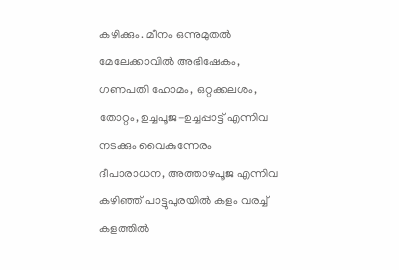കഴിക്കും. മീനം ഒന്നുമുതല്‍ മേലേക്കാവില്‍ അഭിഷേകം, ഗണപതി ഹോമം, ഒറ്റക്കലശം, തോറ്റം, ഉച്ചപൂജ-ഉച്ചപ്പാട്ട് എന്നിവ നടക്കും വൈകുന്നേരം ദീപാരാധന, അത്താഴപൂജ എന്നിവ കഴിഞ്ഞ് പാട്ടുപുരയില്‍ കളം വരച്ച് കളത്തില്‍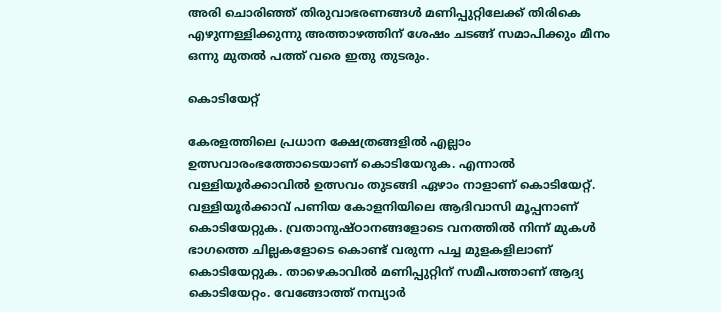അരി ചൊരിഞ്ഞ് തിരുവാഭരണങ്ങള്‍ മണിപ്പുറ്റിലേക്ക് തിരികെ എഴുന്നള്ളിക്കുന്നു അത്താഴത്തിന് ശേഷം ചടങ്ങ് സമാപിക്കും മീനം ഒന്നു മുതല്‍ പത്ത് വരെ ഇതു തുടരും.

കൊടിയേറ്റ്

കേരളത്തിലെ പ്രധാന ക്ഷേത്രങ്ങളില്‍ എല്ലാം ഉത്സവാരംഭത്തോടെയാണ് കൊടിയേറുക. എന്നാല്‍ വള്ളിയൂര്‍ക്കാവില്‍ ഉത്സവം തുടങ്ങി ഏഴാം നാളാണ് കൊടിയേറ്റ്. വള്ളിയൂര്‍ക്കാവ് പണിയ കോളനിയിലെ ആദിവാസി മൂപ്പനാണ് കൊടിയേറ്റുക. വ്രതാനുഷ്ഠാനങ്ങളോടെ വനത്തില്‍ നിന്ന് മുകള്‍ ഭാഗത്തെ ചില്ലകളോടെ കൊണ്ട് വരുന്ന പച്ച മുളകളിലാണ് കൊടിയേറ്റുക. താഴെകാവില്‍ മണിപ്പുറ്റിന് സമീപത്താണ് ആദ്യ കൊടിയേറ്റം. വേങ്ങോത്ത് നമ്പ്യാര്‍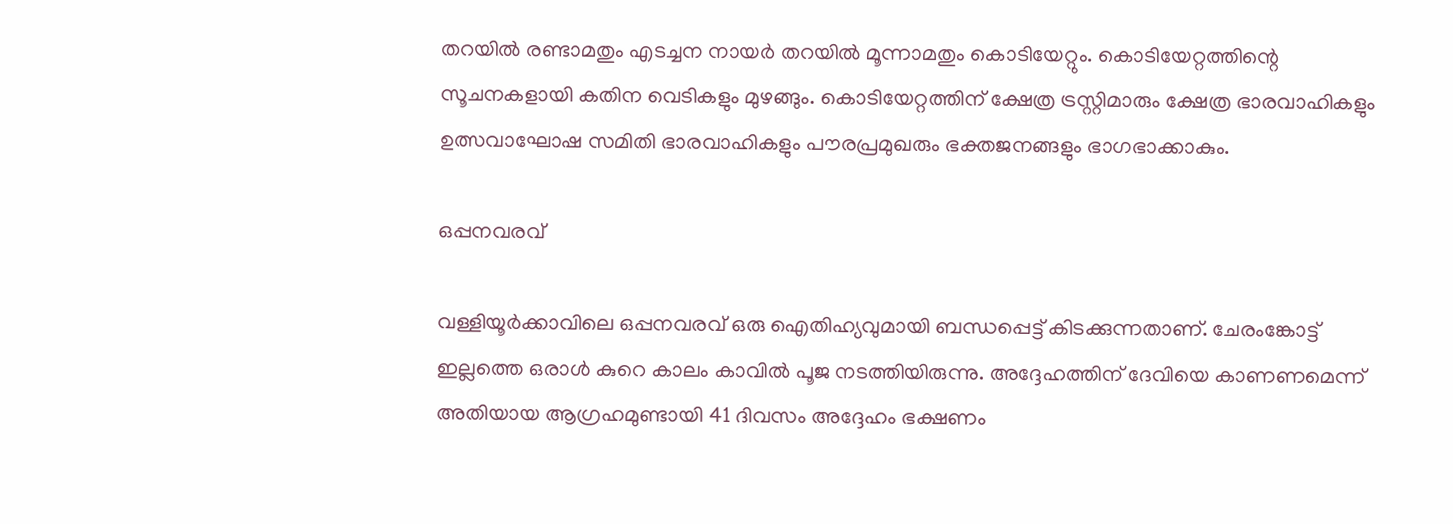തറയില്‍ രണ്ടാമതും എടച്ചന നായര്‍ തറയില്‍ മൂന്നാമതും കൊടിയേറ്റും. കൊടിയേറ്റത്തിന്റെ സൂചനകളായി കതിന വെടികളും മുഴങ്ങും. കൊടിയേറ്റത്തിന് ക്ഷേത്ര ട്രസ്റ്റിമാരും ക്ഷേത്ര ഭാരവാഹികളും ഉത്സവാഘോഷ സമിതി ഭാരവാഹികളും പൗരപ്രമുഖരും ഭക്തജനങ്ങളും ഭാഗഭാക്കാകും.

ഒപ്പനവരവ്

വള്ളിയൂര്‍ക്കാവിലെ ഒപ്പനവരവ് ഒരു ഐതിഹ്യവുമായി ബന്ധപ്പെട്ട് കിടക്കുന്നതാണ്. ചേരംങ്കോട്ട് ഇല്ലത്തെ ഒരാള്‍ കുറെ കാലം കാവില്‍ പൂജ നടത്തിയിരുന്നു. അദ്ദേഹത്തിന് ദേവിയെ കാണണമെന്ന് അതിയായ ആഗ്രഹമുണ്ടായി 41 ദിവസം അദ്ദേഹം ഭക്ഷണം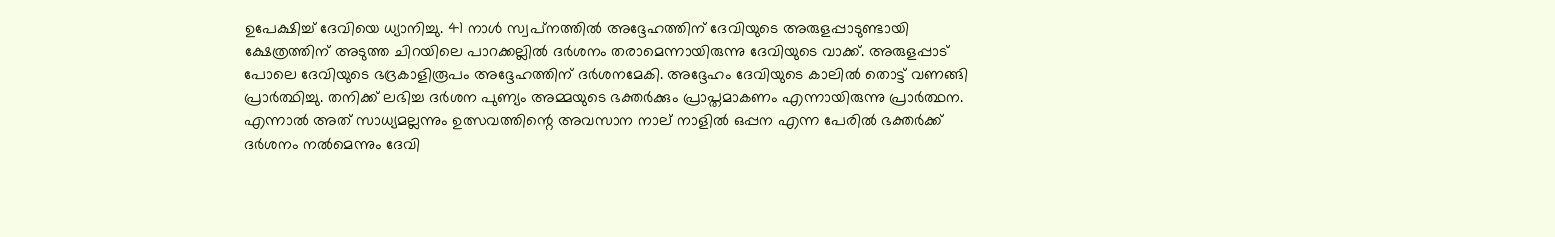ഉപേക്ഷിച്ച് ദേവിയെ ധ്യാനിച്ചു. 41 നാള്‍ സ്വപ്‌നത്തില്‍ അദ്ദേഹത്തിന് ദേവിയുടെ അരുളപ്പാടുണ്ടായി ക്ഷേത്രത്തിന് അടുത്ത ചിറയിലെ പാറക്കല്ലില്‍ ദര്‍ശനം തരാമെന്നായിരുന്നു ദേവിയുടെ വാക്ക്. അരുളപ്പാട് പോലെ ദേവിയുടെ ഭദ്രകാളിരൂപം അദ്ദേഹത്തിന് ദര്‍ശനമേകി. അദ്ദേഹം ദേവിയുടെ കാലില്‍ തൊട്ട് വണങ്ങി പ്രാര്‍ത്ഥിച്ചു. തനിക്ക് ലഭിച്ച ദര്‍ശന പുണ്യം അമ്മയുടെ ഭക്തര്‍ക്കും പ്രാപ്തമാകണം എന്നായിരുന്നു പ്രാര്‍ത്ഥന. എന്നാല്‍ അത് സാധ്യമല്ലന്നും ഉത്സവത്തിന്റെ അവസാന നാല് നാളില്‍ ഒപ്പന എന്ന പേരില്‍ ഭക്തര്‍ക്ക് ദര്‍ശനം നല്‍മെന്നും ദേവി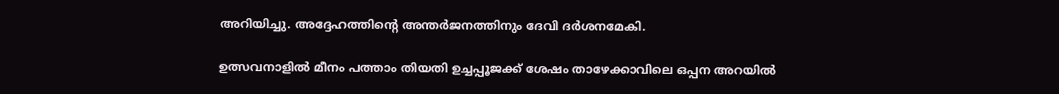അറിയിച്ചു. അദ്ദേഹത്തിന്റെ അന്തര്‍ജനത്തിനും ദേവി ദര്‍ശനമേകി.

ഉത്സവനാളില്‍ മീനം പത്താം തിയതി ഉച്ചപ്പൂജക്ക് ശേഷം താഴേക്കാവിലെ ഒപ്പന അറയില്‍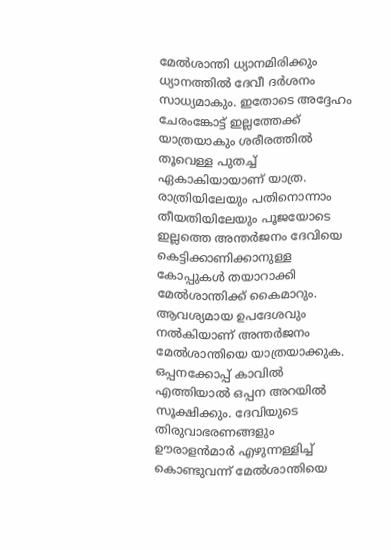മേല്‍ശാന്തി ധ്യാനമിരിക്കും ധ്യാനത്തില്‍ ദേവീ ദര്‍ശനം സാധ്യമാകും. ഇതോടെ അദ്ദേഹം ചേരംങ്കോട്ട് ഇല്ലത്തേക്ക് യാത്രയാകും ശരീരത്തില്‍ തൂവെള്ള പുതച്ച് ഏകാകിയായാണ് യാത്ര. രാത്രിയിലേയും പതിനൊന്നാം തീയതിയിലേയും പൂജയോടെ ഇല്ലത്തെ അന്തര്‍ജനം ദേവിയെ കെട്ടിക്കാണിക്കാനുള്ള കോപ്പുകള്‍ തയാറാക്കി മേല്‍ശാന്തിക്ക് കൈമാറും. ആവശ്യമായ ഉപദേശവും നല്‍കിയാണ് അന്തര്‍ജനം മേല്‍ശാന്തിയെ യാത്രയാക്കുക. ഒപ്പനക്കോപ്പ് കാവില്‍ എത്തിയാല്‍ ഒപ്പന അറയില്‍ സൂക്ഷിക്കും. ദേവിയുടെ തിരുവാഭരണങ്ങളും ഊരാളന്‍മാര്‍ എഴുന്നള്ളിച്ച് കൊണ്ടുവന്ന് മേല്‍ശാന്തിയെ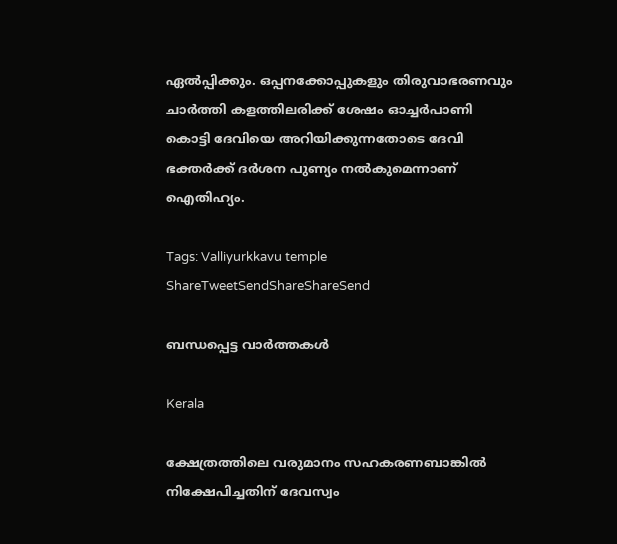ഏല്‍പ്പിക്കും. ഒപ്പനക്കോപ്പുകളും തിരുവാഭരണവും ചാര്‍ത്തി കളത്തിലരിക്ക് ശേഷം ഓച്ചര്‍പാണി കൊട്ടി ദേവിയെ അറിയിക്കുന്നതോടെ ദേവി ഭക്തര്‍ക്ക് ദര്‍ശന പുണ്യം നല്‍കുമെന്നാണ് ഐതിഹ്യം.

Tags: Valliyurkkavu temple
ShareTweetSendShareShareSend

ബന്ധപ്പെട്ട വാര്‍ത്തകള്‍

Kerala

ക്ഷേത്രത്തിലെ വരുമാനം സഹകരണബാങ്കില്‍ നിക്ഷേപിച്ചതിന് ദേവസ്വം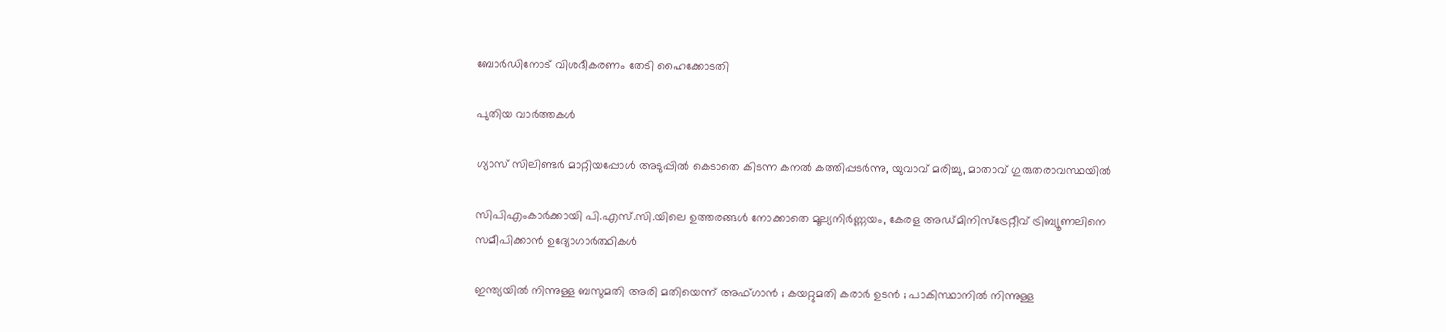ബോര്‍ഡിനോട് വിശദീകരണം തേടി ഹൈക്കോടതി

പുതിയ വാര്‍ത്തകള്‍

ഗ്യാസ് സിലിണ്ടർ മാറ്റിയപ്പോൾ അടുപ്പിൽ കെടാതെ കിടന്ന കനൽ കത്തിപ്പടർന്നു, യുവാവ് മരിച്ചു, മാതാവ് ഗുരുതരാവസ്ഥയിൽ

സിപിഎംകാർക്കായി പി.എസ്.സി.യിലെ ഉത്തരങ്ങൾ നോക്കാതെ മൂല്യനിര്‍ണ്ണയം, കേരള അഡ്മിനിസ്ട്രേറ്റീവ് ട്രിബ്യൂണലിനെ സമീപിക്കാൻ ഉദ്യോഗാർത്ഥികൾ

ഇന്ത്യയിൽ നിന്നുള്ള ബസുമതി അരി മതിയെന്ന് അഫ്ഗാൻ ; കയറ്റുമതി കരാർ ഉടൻ ; പാകിസ്ഥാനിൽ നിന്നുള്ള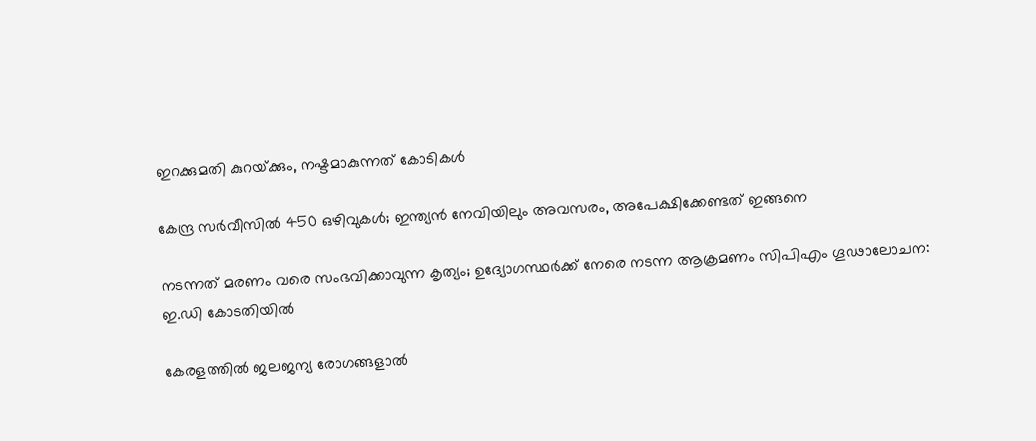ഇറക്കുമതി കുറയ്‌ക്കും, നഷ്ടമാകുന്നത് കോടികൾ

കേന്ദ്ര സർവീസിൽ 450 ഒഴിവുകൾ; ഇന്ത്യൻ നേവിയിലും അവസരം, അപേക്ഷിക്കേണ്ടത് ഇങ്ങനെ

നടന്നത് മരണം വരെ സംഭവിക്കാവുന്ന കൃത്യം; ഉദ്യോഗസ്ഥർക്ക് നേരെ നടന്ന ആക്രമണം സിപിഎം ഗൂഢാലോചന: ഇ.ഡി കോടതിയിൽ

കേരളത്തിൽ ജലജന്യ രോഗങ്ങളാൽ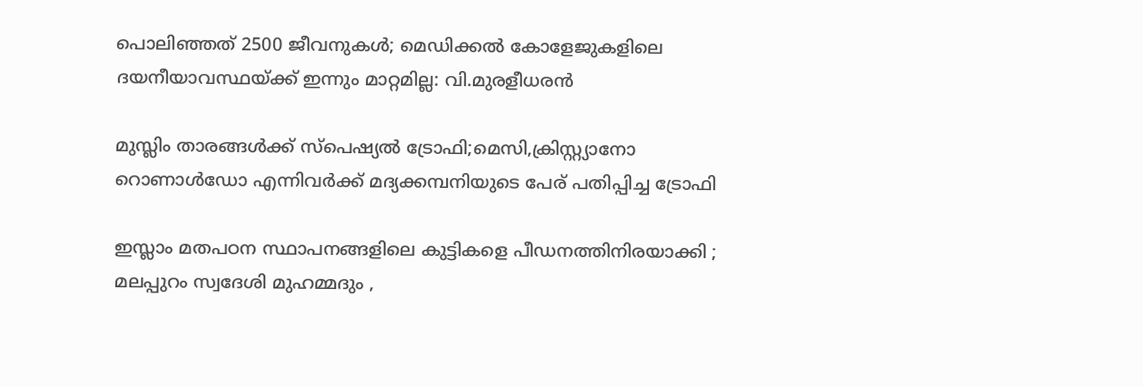പൊലിഞ്ഞത് 2500 ജീവനുകൾ; മെഡിക്കൽ കോളേജുകളിലെ ദയനീയാവസ്ഥയ്‌ക്ക് ഇന്നും മാറ്റമില്ല: വി.മുരളീധരൻ

മുസ്ലിം താരങ്ങൾക്ക് സ്പെഷ്യൽ ട്രോഫി;മെസി,ക്രിസ്റ്റ്യാനോ റൊണാൾഡോ എന്നിവർക്ക് മദ്യക്കമ്പനിയുടെ പേര് പതിപ്പിച്ച ട്രോഫി

ഇസ്ലാം മതപഠന സ്ഥാപനങ്ങളിലെ കുട്ടികളെ പീഡനത്തിനിരയാക്കി ; മലപ്പുറം സ്വദേശി മുഹമ്മദും ,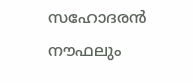സഹോദരൻ നൗഫലും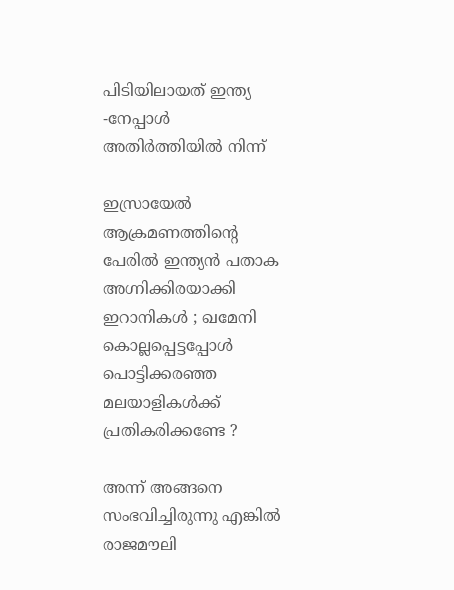പിടിയിലായത് ഇന്ത്യ -നേപ്പാൾ അതിർത്തിയിൽ നിന്ന്

ഇസ്രായേൽ ആക്രമണത്തിന്റെ പേരിൽ ഇന്ത്യൻ പതാക അഗ്നിക്കിരയാക്കി ഇറാനികൾ ; ഖമേനി കൊല്ലപ്പെട്ടപ്പോൾ പൊട്ടിക്കരഞ്ഞ മലയാളികൾക്ക് പ്രതികരിക്കണ്ടേ ?

അന്ന് അങ്ങനെ സംഭവിച്ചിരുന്നു എങ്കിൽ രാജമൗലി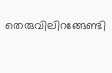തെരുവിലിറങ്ങേണ്ടി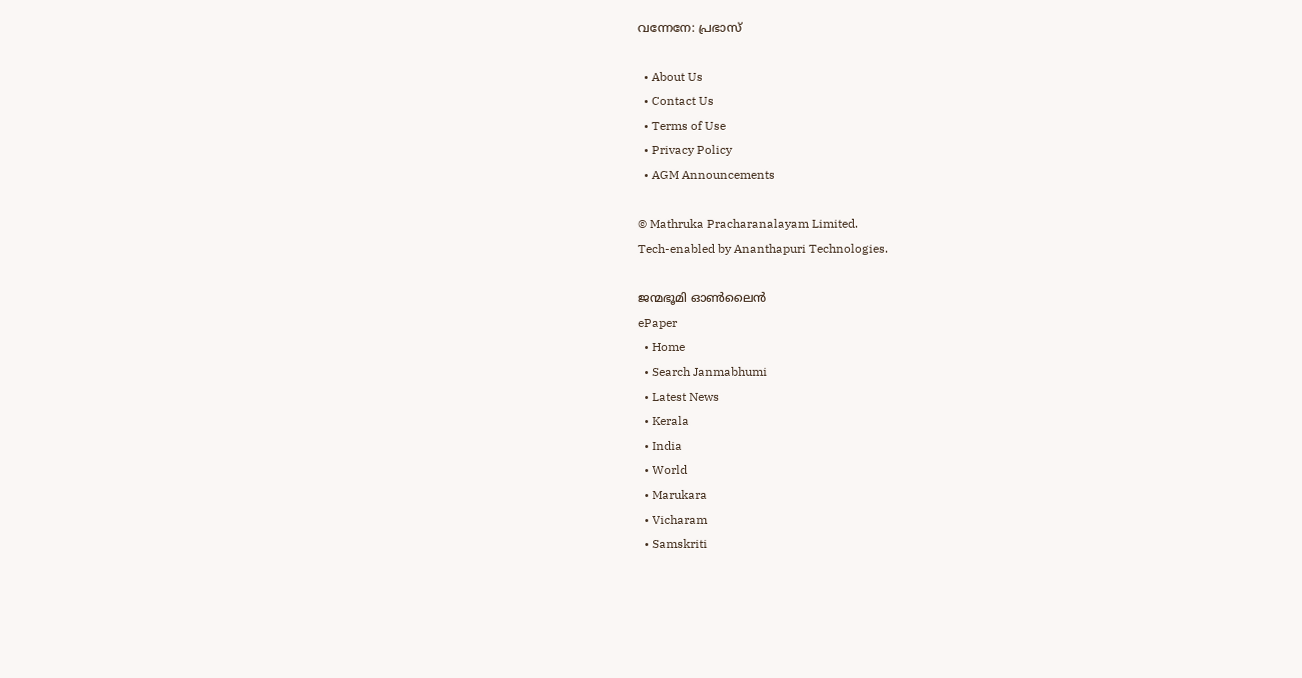വന്നേനേ: പ്രഭാസ്

  • About Us
  • Contact Us
  • Terms of Use
  • Privacy Policy
  • AGM Announcements

© Mathruka Pracharanalayam Limited.
Tech-enabled by Ananthapuri Technologies.

ജന്മഭൂമി ഓണ്‍ലൈന്‍
ePaper
  • Home
  • Search Janmabhumi
  • Latest News
  • Kerala
  • India
  • World
  • Marukara
  • Vicharam
  • Samskriti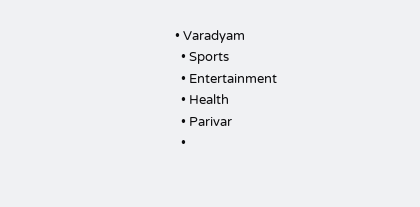• Varadyam
  • Sports
  • Entertainment
  • Health
  • Parivar
  •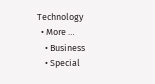Technology
  • More …
    • Business
    • Special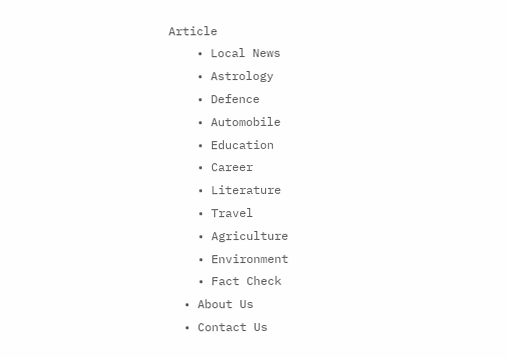Article
    • Local News
    • Astrology
    • Defence
    • Automobile
    • Education
    • Career
    • Literature
    • Travel
    • Agriculture
    • Environment
    • Fact Check
  • About Us
  • Contact Us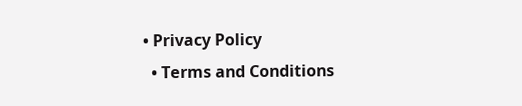• Privacy Policy
  • Terms and Conditions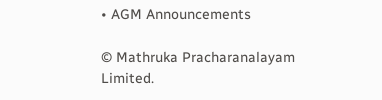• AGM Announcements

© Mathruka Pracharanalayam Limited.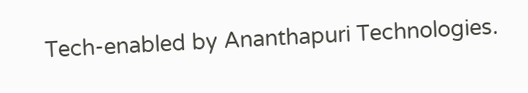Tech-enabled by Ananthapuri Technologies.